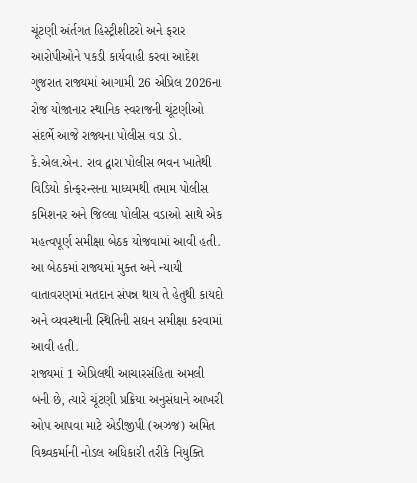ચૂંટણી અંર્તગત હિસ્ટ્રીશીટરો અને ફરાર આરોપીઓને પકડી કાર્યવાહી કરવા આદેશ
ગુજરાત રાજ્યમાં આગામી 26 એપ્રિલ 2026ના રોજ યોજાનાર સ્થાનિક સ્વરાજની ચૂંટણીઓ સંદર્ભે આજે રાજ્યના પોલીસ વડા ડો. કે.એલ.એન. રાવ દ્વારા પોલીસ ભવન ખાતેથી વિડિયો કોન્ફરન્સના માધ્યમથી તમામ પોલીસ કમિશનર અને જિલ્લા પોલીસ વડાઓ સાથે એક મહત્વપૂર્ણ સમીક્ષા બેઠક યોજવામાં આવી હતી. આ બેઠકમાં રાજ્યમાં મુક્ત અને ન્યાયી વાતાવરણમાં મતદાન સંપન્ન થાય તે હેતુથી કાયદો અને વ્યવસ્થાની સ્થિતિની સઘન સમીક્ષા કરવામાં આવી હતી.
રાજ્યમાં 1 એપ્રિલથી આચારસંહિતા અમલી બની છે, ત્યારે ચૂંટણી પ્રક્રિયા અનુસંધાને આખરી ઓપ આપવા માટે એડીજીપી (અઝજ) અમિત વિશ્ર્વકર્માની નોડલ અધિકારી તરીકે નિયુક્તિ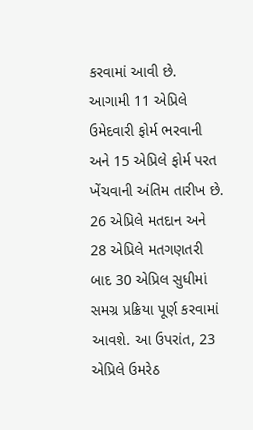કરવામાં આવી છે.
આગામી 11 એપ્રિલે ઉમેદવારી ફોર્મ ભરવાની અને 15 એપ્રિલે ફોર્મ પરત ખેંચવાની અંતિમ તારીખ છે. 26 એપ્રિલે મતદાન અને 28 એપ્રિલે મતગણતરી બાદ 30 એપ્રિલ સુધીમાં સમગ્ર પ્રક્રિયા પૂર્ણ કરવામાં આવશે. આ ઉપરાંત, 23 એપ્રિલે ઉમરેઠ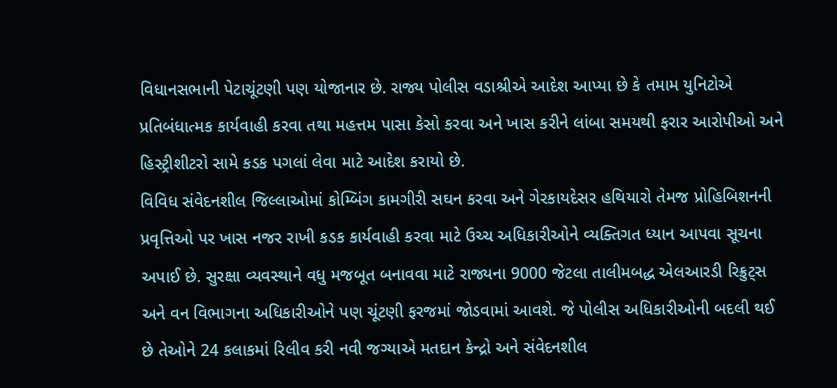વિધાનસભાની પેટાચૂંટણી પણ યોજાનાર છે. રાજ્ય પોલીસ વડાશ્રીએ આદેશ આપ્યા છે કે તમામ યુનિટોએ પ્રતિબંધાત્મક કાર્યવાહી કરવા તથા મહત્તમ પાસા કેસો કરવા અને ખાસ કરીને લાંબા સમયથી ફરાર આરોપીઓ અને હિસ્ટ્રીશીટરો સામે કડક પગલાં લેવા માટે આદેશ કરાયો છે.
વિવિધ સંવેદનશીલ જિલ્લાઓમાં કોમ્બિંગ કામગીરી સઘન કરવા અને ગેરકાયદેસર હથિયારો તેમજ પ્રોહિબિશનની પ્રવૃત્તિઓ પર ખાસ નજર રાખી કડક કાર્યવાહી કરવા માટે ઉચ્ચ અધિકારીઓને વ્યક્તિગત ધ્યાન આપવા સૂચના અપાઈ છે. સુરક્ષા વ્યવસ્થાને વધુ મજબૂત બનાવવા માટે રાજ્યના 9000 જેટલા તાલીમબદ્ધ એલઆરડી રિક્રુટ્સ અને વન વિભાગના અધિકારીઓને પણ ચૂંટણી ફરજમાં જોડવામાં આવશે. જે પોલીસ અધિકારીઓની બદલી થઈ છે તેઓને 24 કલાકમાં રિલીવ કરી નવી જગ્યાએ મતદાન કેન્દ્રો અને સંવેદનશીલ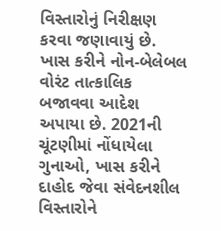વિસ્તારોનું નિરીક્ષણ કરવા જણાવાયું છે. ખાસ કરીને નોન-બેલેબલ વોરંટ તાત્કાલિક બજાવવા આદેશ અપાયા છે. 2021ની ચૂંટણીમાં નોંધાયેલા ગુનાઓ, ખાસ કરીને દાહોદ જેવા સંવેદનશીલ વિસ્તારોને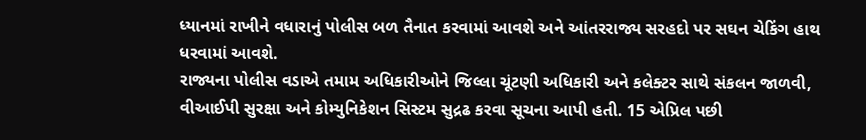ધ્યાનમાં રાખીને વધારાનું પોલીસ બળ તૈનાત કરવામાં આવશે અને આંતરરાજ્ય સરહદો પર સઘન ચેકિંગ હાથ ધરવામાં આવશે.
રાજ્યના પોલીસ વડાએ તમામ અધિકારીઓને જિલ્લા ચૂંટણી અધિકારી અને કલેક્ટર સાથે સંકલન જાળવી, વીઆઈપી સુરક્ષા અને કોમ્યુનિકેશન સિસ્ટમ સુદ્રઢ કરવા સૂચના આપી હતી. 15 એપ્રિલ પછી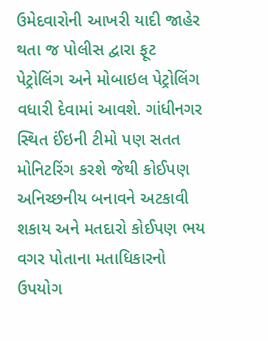ઉમેદવારોની આખરી યાદી જાહેર થતા જ પોલીસ દ્વારા ફૂટ પેટ્રોલિંગ અને મોબાઇલ પેટ્રોલિંગ વધારી દેવામાં આવશે. ગાંધીનગર સ્થિત ઈંઇની ટીમો પણ સતત મોનિટરિંગ કરશે જેથી કોઈપણ અનિચ્છનીય બનાવને અટકાવી શકાય અને મતદારો કોઈપણ ભય વગર પોતાના મતાધિકારનો ઉપયોગ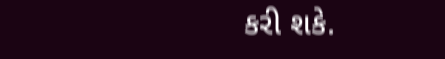કરી શકે.